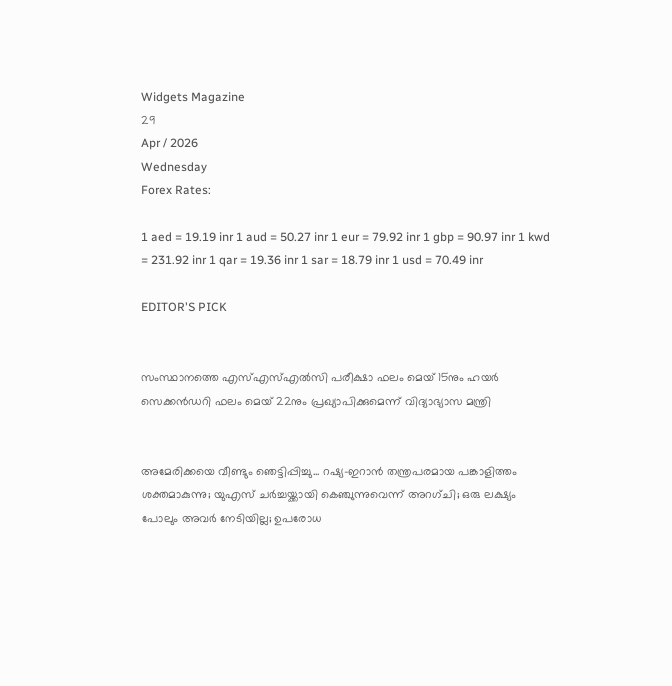Widgets Magazine
29
Apr / 2026
Wednesday
Forex Rates:

1 aed = 19.19 inr 1 aud = 50.27 inr 1 eur = 79.92 inr 1 gbp = 90.97 inr 1 kwd = 231.92 inr 1 qar = 19.36 inr 1 sar = 18.79 inr 1 usd = 70.49 inr

EDITOR'S PICK


സംസ്ഥാനത്തെ എസ്എസ്എൽസി പരീക്ഷാ ഫലം മെയ് 15നും ഹയർ സെക്കൻഡറി ഫലം മെയ് 22നും പ്രഖ്യാപിക്കുമെന്ന് വിദ്യാഭ്യാസ മന്ത്രി


അമേരിക്കയെ വീണ്ടും ഞെട്ടിപ്പിച്ചു... റഷ്യ-ഇറാൻ തന്ത്രപരമായ പങ്കാളിത്തം ശക്തമാകുന്നു; യുഎസ് ചർച്ചയ്ക്കായി കെഞ്ചുന്നുവെന്ന് അറഗ്ചി; ഒരു ലക്ഷ്യം പോലും അവർ നേടിയില്ല; ഉപരോധ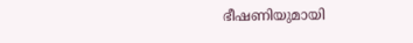ഭീഷണിയുമായി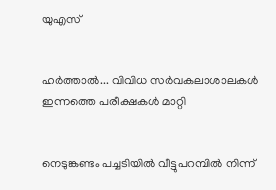യുഎസ്


ഹര്‍ത്താല്‍... വിവിധ സർവകലാശാലകൾ ഇന്നത്തെ പരീക്ഷകൾ മാറ്റി


നെടുങ്കണ്ടം പച്ചടിയിൽ വീട്ടുപറമ്പിൽ നിന്ന്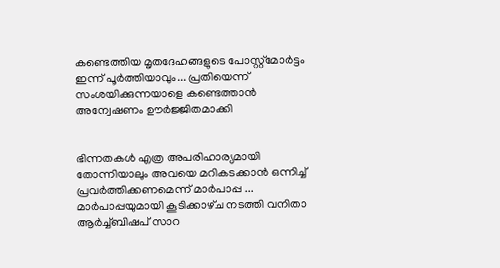കണ്ടെത്തിയ മൃതദേഹങ്ങളുടെ പോസ്റ്റ്മോർട്ടം ഇന്ന് പൂർത്തിയാവും... പ്രതിയെന്ന് സംശയിക്കുന്നയാളെ കണ്ടെത്താൻ അന്വേഷണം ഊർജ്ജിതമാക്കി


ഭിന്നതകൾ എത്ര അപരിഹാര്യമായി തോന്നിയാലും അവയെ മറികടക്കാൻ ഒന്നിച്ച്‌ പ്രവർത്തിക്കണമെന്ന് മാർപാപ്പ ... മാർപാപ്പയുമായി കൂടിക്കാഴ്‌ച നടത്തി വനിതാ ആർച്ച്‌ബിഷപ് സാറ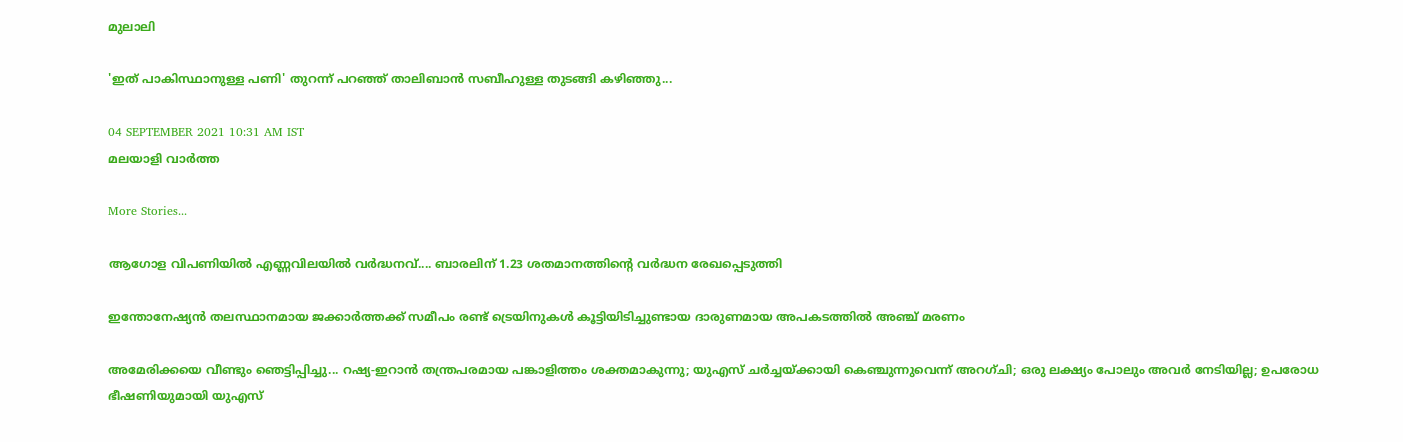മുലാലി

'ഇത് പാകിസ്ഥാനുള്ള പണി' തുറന്ന് പറഞ്ഞ് താലിബാന്‍ സബീഹുള്ള തുടങ്ങി കഴിഞ്ഞു...

04 SEPTEMBER 2021 10:31 AM IST
മലയാളി വാര്‍ത്ത

More Stories...

ആഗോള വിപണിയില്‍ എണ്ണവിലയിൽ വർദ്ധനവ്.... ബാരലിന് 1.23 ശതമാനത്തിന്റെ വര്‍ദ്ധന രേഖപ്പെടുത്തി

ഇന്തോനേഷ്യൻ തലസ്ഥാനമായ ജക്കാർത്തക്ക് സമീപം രണ്ട് ട്രെയിനുകൾ കൂട്ടിയിടിച്ചുണ്ടായ ദാരുണമായ അപകടത്തിൽ അഞ്ച് മരണം

അമേരിക്കയെ വീണ്ടും ഞെട്ടിപ്പിച്ചു... റഷ്യ-ഇറാൻ തന്ത്രപരമായ പങ്കാളിത്തം ശക്തമാകുന്നു; യുഎസ് ചർച്ചയ്ക്കായി കെഞ്ചുന്നുവെന്ന് അറഗ്ചി; ഒരു ലക്ഷ്യം പോലും അവർ നേടിയില്ല; ഉപരോധ ഭീഷണിയുമായി യുഎസ്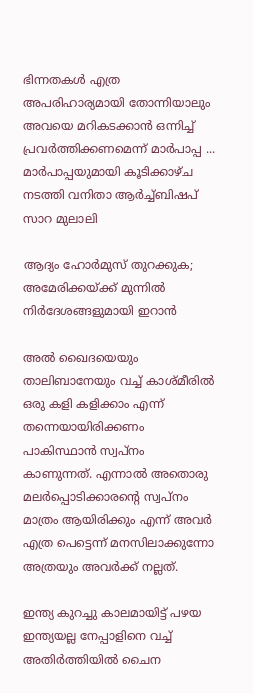ഭിന്നതകൾ എത്ര അപരിഹാര്യമായി തോന്നിയാലും അവയെ മറികടക്കാൻ ഒന്നിച്ച്‌ പ്രവർത്തിക്കണമെന്ന് മാർപാപ്പ ... മാർപാപ്പയുമായി കൂടിക്കാഴ്‌ച നടത്തി വനിതാ ആർച്ച്‌ബിഷപ് സാറ മുലാലി

ആദ്യം ഹോര്‍മുസ് തുറക്കുക; അമേരിക്കയ്ക്ക് മുന്നില്‍ നിര്‍ദേശങ്ങളുമായി ഇറാന്‍

അല്‍ ഖൈദയെയും താലിബാനേയും വച്ച് കാശ്മീരില്‍ ഒരു കളി കളിക്കാം എന്ന് തന്നെയായിരിക്കണം പാകിസ്ഥാന്‍ സ്വപ്നം കാണുന്നത്. എന്നാല്‍ അതൊരു മലര്‍പ്പൊടിക്കാരന്റെ സ്വപ്നം മാത്രം ആയിരിക്കും എന്ന് അവര്‍ എത്ര പെട്ടെന്ന് മനസിലാക്കുന്നോ അത്രയും അവര്‍ക്ക് നല്ലത്.

ഇന്ത്യ കുറച്ചു കാലമായിട്ട് പഴയ ഇന്ത്യയല്ല നേപ്പാളിനെ വച്ച് അതിര്‍ത്തിയില്‍ ചൈന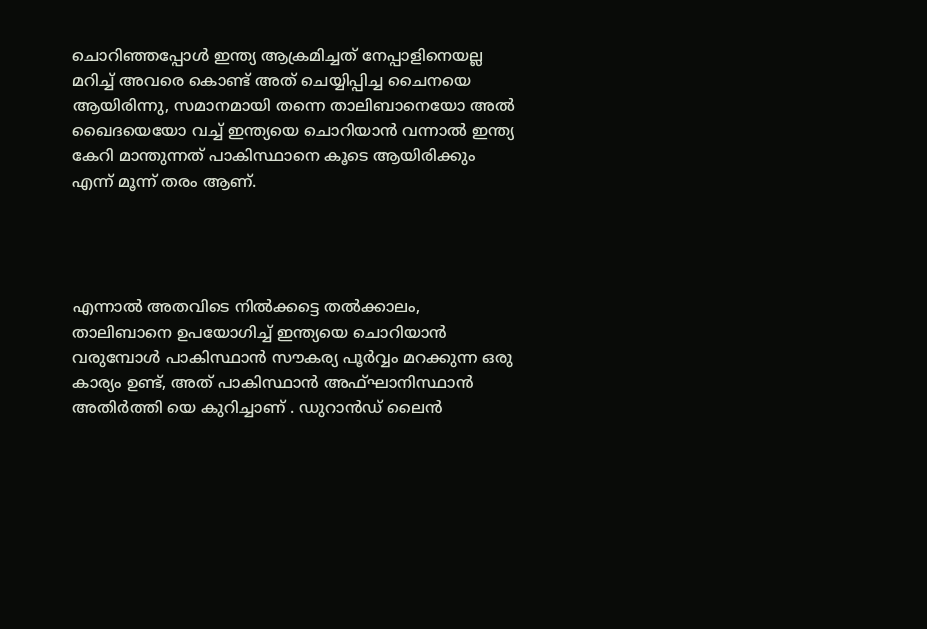ചൊറിഞ്ഞപ്പോള്‍ ഇന്ത്യ ആക്രമിച്ചത് നേപ്പാളിനെയല്ല മറിച്ച് അവരെ കൊണ്ട് അത് ചെയ്യിപ്പിച്ച ചൈനയെ ആയിരിന്നു, സമാനമായി തന്നെ താലിബാനെയോ അല്‍ ഖൈദയെയോ വച്ച് ഇന്ത്യയെ ചൊറിയാന്‍ വന്നാല്‍ ഇന്ത്യ കേറി മാന്തുന്നത് പാകിസ്ഥാനെ കൂടെ ആയിരിക്കും എന്ന് മൂന്ന് തരം ആണ്.




എന്നാല്‍ അതവിടെ നില്‍ക്കട്ടെ തല്‍ക്കാലം, താലിബാനെ ഉപയോഗിച്ച് ഇന്ത്യയെ ചൊറിയാന്‍ വരുമ്പോള്‍ പാകിസ്ഥാന്‍ സൗകര്യ പൂര്‍വ്വം മറക്കുന്ന ഒരു കാര്യം ഉണ്ട്, അത് പാകിസ്ഥാന്‍ അഫ്ഘാനിസ്ഥാന്‍ അതിര്‍ത്തി യെ കുറിച്ചാണ് . ഡുറാന്‍ഡ് ലൈന്‍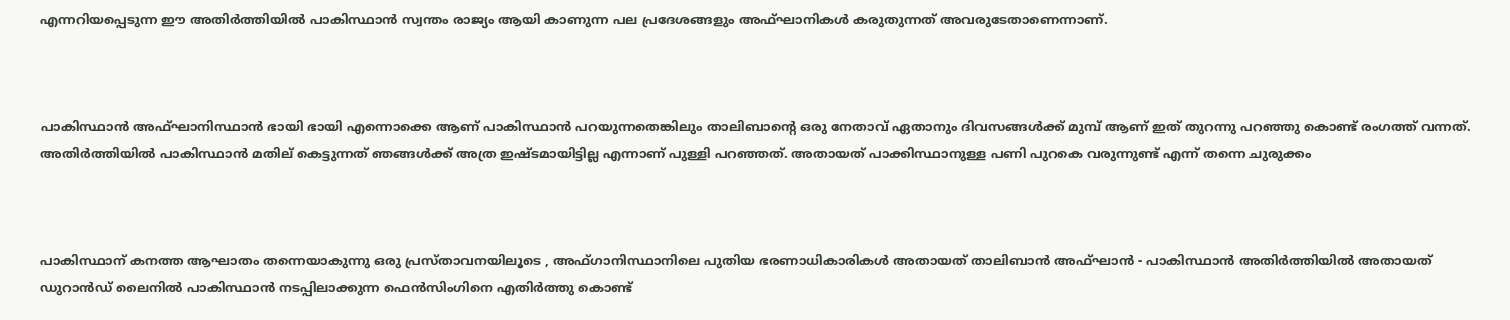എന്നറിയപ്പെടുന്ന ഈ അതിര്‍ത്തിയില്‍ പാകിസ്ഥാന്‍ സ്വന്തം രാജ്യം ആയി കാണുന്ന പല പ്രദേശങ്ങളും അഫ്ഘാനികള്‍ കരുതുന്നത് അവരുടേതാണെന്നാണ്.



പാകിസ്ഥാന്‍ അഫ്ഘാനിസ്ഥാന്‍ ഭായി ഭായി എന്നൊക്കെ ആണ് പാകിസ്ഥാന്‍ പറയുന്നതെങ്കിലും താലിബാന്റെ ഒരു നേതാവ് ഏതാനും ദിവസങ്ങള്‍ക്ക് മുമ്പ് ആണ് ഇത് തുറന്നു പറഞ്ഞു കൊണ്ട് രംഗത്ത് വന്നത്. അതിര്‍ത്തിയില്‍ പാകിസ്ഥാന്‍ മതില് കെട്ടുന്നത് ഞങ്ങള്‍ക്ക് അത്ര ഇഷ്ടമായിട്ടില്ല എന്നാണ് പുള്ളി പറഞ്ഞത്. അതായത് പാക്കിസ്ഥാനുള്ള പണി പുറകെ വരുന്നുണ്ട് എന്ന് തന്നെ ചുരുക്കം



പാകിസ്ഥാന് കനത്ത ആഘാതം തന്നെയാകുന്നു ഒരു പ്രസ്താവനയിലൂടെ , അഫ്ഗാനിസ്ഥാനിലെ പുതിയ ഭരണാധികാരികള്‍ അതായത് താലിബാന്‍ അഫ്ഘാന്‍ - പാകിസ്ഥാന്‍ അതിര്‍ത്തിയില്‍ അതായത് ഡുറാന്‍ഡ് ലൈനില്‍ പാകിസ്ഥാന്‍ നടപ്പിലാക്കുന്ന ഫെന്‍സിംഗിനെ എതിര്‍ത്തു കൊണ്ട്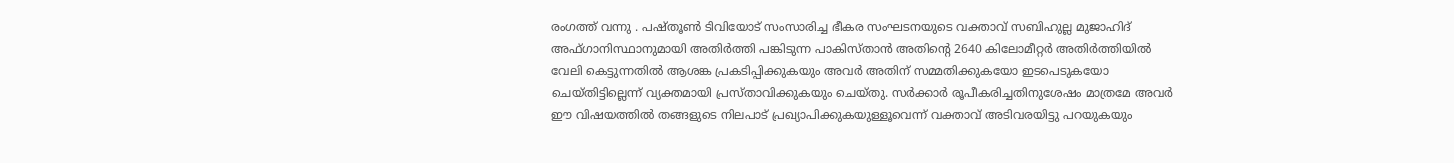രംഗത്ത് വന്നു . പഷ്തൂണ്‍ ടിവിയോട് സംസാരിച്ച ഭീകര സംഘടനയുടെ വക്താവ് സബിഹുല്ല മുജാഹിദ് അഫ്ഗാനിസ്ഥാനുമായി അതിര്‍ത്തി പങ്കിടുന്ന പാകിസ്താന്‍ അതിന്റെ 2640 കിലോമീറ്റര്‍ അതിര്‍ത്തിയില്‍ വേലി കെട്ടുന്നതില്‍ ആശങ്ക പ്രകടിപ്പിക്കുകയും അവര്‍ അതിന് സമ്മതിക്കുകയോ ഇടപെടുകയോ ചെയ്തിട്ടില്ലെന്ന് വ്യക്തമായി പ്രസ്താവിക്കുകയും ചെയ്തു. സര്‍ക്കാര്‍ രൂപീകരിച്ചതിനുശേഷം മാത്രമേ അവര്‍ ഈ വിഷയത്തില്‍ തങ്ങളുടെ നിലപാട് പ്രഖ്യാപിക്കുകയുള്ളൂവെന്ന് വക്താവ് അടിവരയിട്ടു പറയുകയും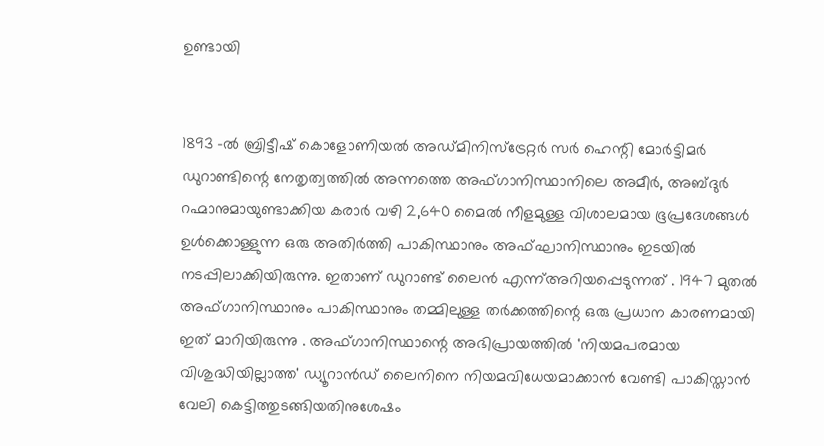ഉണ്ടായി


1893 -ല്‍ ബ്രിട്ടീഷ് കൊളോണിയല്‍ അഡ്മിനിസ്‌ട്രേറ്റര്‍ സര്‍ ഹെന്റി മോര്‍ട്ടിമര്‍ ഡുറാണ്ടിന്റെ നേതൃത്വത്തില്‍ അന്നത്തെ അഫ്ഗാനിസ്ഥാനിലെ അമീര്‍, അബ്ദുര്‍ റഹ്മാനുമായുണ്ടാക്കിയ കരാര്‍ വഴി 2,640 മൈല്‍ നീളമുള്ള വിശാലമായ ഭൂപ്രദേശങ്ങള്‍ ഉള്‍ക്കൊള്ളുന്ന ഒരു അതിര്‍ത്തി പാകിസ്ഥാനും അഫ്ഘാനിസ്ഥാനും ഇടയില്‍ നടപ്പിലാക്കിയിരുന്നു. ഇതാണ് ഡുറാണ്ട് ലൈന്‍ എന്ന്അറിയപ്പെടുന്നത് . 1947 മുതല്‍ അഫ്ഗാനിസ്ഥാനും പാകിസ്ഥാനും തമ്മിലുള്ള തര്‍ക്കത്തിന്റെ ഒരു പ്രധാന കാരണമായി ഇത് മാറിയിരുന്നു . അഫ്ഗാനിസ്ഥാന്റെ അഭിപ്രായത്തില്‍ 'നിയമപരമായ വിശുദ്ധിയില്ലാത്ത' ഡ്യൂറാന്‍ഡ് ലൈനിനെ നിയമവിധേയമാക്കാന്‍ വേണ്ടി പാകിസ്താന്‍ വേലി കെട്ടിത്തുടങ്ങിയതിനുശേഷം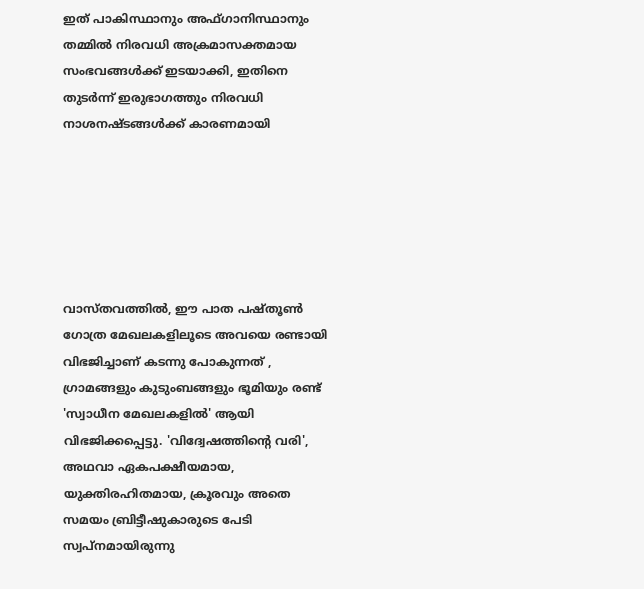ഇത് പാകിസ്ഥാനും അഫ്ഗാനിസ്ഥാനും തമ്മില്‍ നിരവധി അക്രമാസക്തമായ സംഭവങ്ങള്‍ക്ക് ഇടയാക്കി, ഇതിനെ തുടര്‍ന്ന് ഇരുഭാഗത്തും നിരവധി നാശനഷ്ടങ്ങള്‍ക്ക് കാരണമായി






വാസ്തവത്തില്‍, ഈ പാത പഷ്തൂണ്‍ ഗോത്ര മേഖലകളിലൂടെ അവയെ രണ്ടായി വിഭജിച്ചാണ് കടന്നു പോകുന്നത് , ഗ്രാമങ്ങളും കുടുംബങ്ങളും ഭൂമിയും രണ്ട് 'സ്വാധീന മേഖലകളില്‍' ആയി വിഭജിക്കപ്പെട്ടു. 'വിദ്വേഷത്തിന്റെ വരി', അഥവാ ഏകപക്ഷീയമായ, യുക്തിരഹിതമായ, ക്രൂരവും അതെ സമയം ബ്രിട്ടീഷുകാരുടെ പേടി സ്വപ്നമായിരുന്നു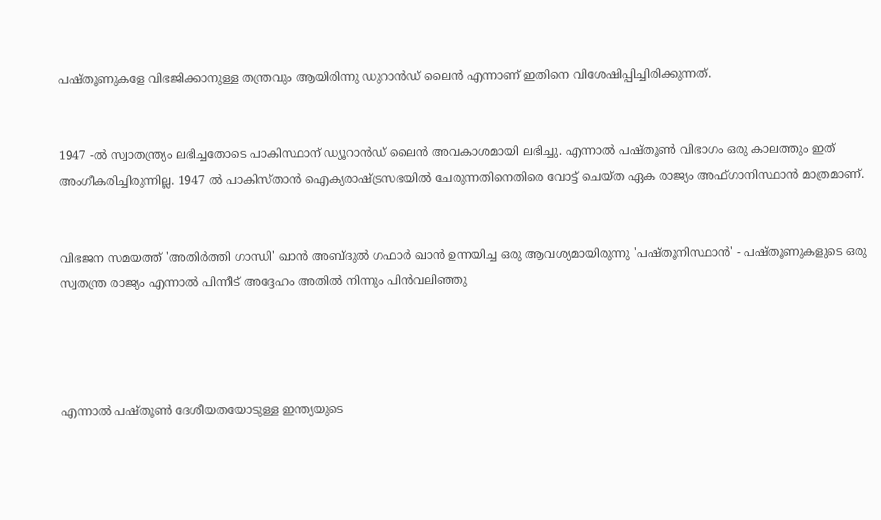പഷ്തൂണുകളേ വിഭജിക്കാനുള്ള തന്ത്രവും ആയിരിന്നു ഡുറാന്‍ഡ് ലൈന്‍ എന്നാണ് ഇതിനെ വിശേഷിപ്പിച്ചിരിക്കുന്നത്.


1947 -ല്‍ സ്വാതന്ത്ര്യം ലഭിച്ചതോടെ പാകിസ്ഥാന് ഡ്യൂറാന്‍ഡ് ലൈന്‍ അവകാശമായി ലഭിച്ചു. എന്നാല്‍ പഷ്തൂണ്‍ വിഭാഗം ഒരു കാലത്തും ഇത് അംഗീകരിച്ചിരുന്നില്ല. 1947 ല്‍ പാകിസ്താന്‍ ഐക്യരാഷ്ട്രസഭയില്‍ ചേരുന്നതിനെതിരെ വോട്ട് ചെയ്ത ഏക രാജ്യം അഫ്ഗാനിസ്ഥാന്‍ മാത്രമാണ്.


വിഭജന സമയത്ത് 'അതിര്‍ത്തി ഗാന്ധി' ഖാന്‍ അബ്ദുല്‍ ഗഫാര്‍ ഖാന്‍ ഉന്നയിച്ച ഒരു ആവശ്യമായിരുന്നു 'പഷ്തൂനിസ്ഥാന്‍' - പഷ്തൂണുകളുടെ ഒരു സ്വതന്ത്ര രാജ്യം എന്നാല്‍ പിന്നീട് അദ്ദേഹം അതില്‍ നിന്നും പിന്‍വലിഞ്ഞു




എന്നാല്‍ പഷ്തൂണ്‍ ദേശീയതയോടുള്ള ഇന്ത്യയുടെ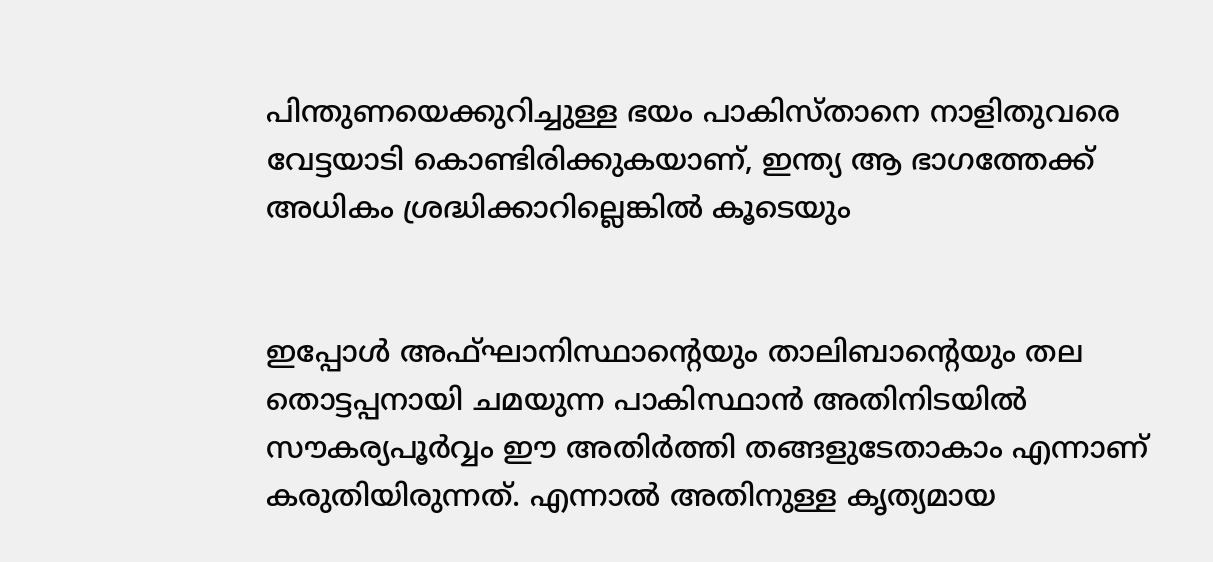പിന്തുണയെക്കുറിച്ചുള്ള ഭയം പാകിസ്താനെ നാളിതുവരെ വേട്ടയാടി കൊണ്ടിരിക്കുകയാണ്, ഇന്ത്യ ആ ഭാഗത്തേക്ക് അധികം ശ്രദ്ധിക്കാറില്ലെങ്കില്‍ കൂടെയും


ഇപ്പോള്‍ അഫ്ഘാനിസ്ഥാന്റെയും താലിബാന്റെയും തല തൊട്ടപ്പനായി ചമയുന്ന പാകിസ്ഥാന്‍ അതിനിടയില്‍ സൗകര്യപൂര്‍വ്വം ഈ അതിര്‍ത്തി തങ്ങളുടേതാകാം എന്നാണ് കരുതിയിരുന്നത്. എന്നാല്‍ അതിനുള്ള കൃത്യമായ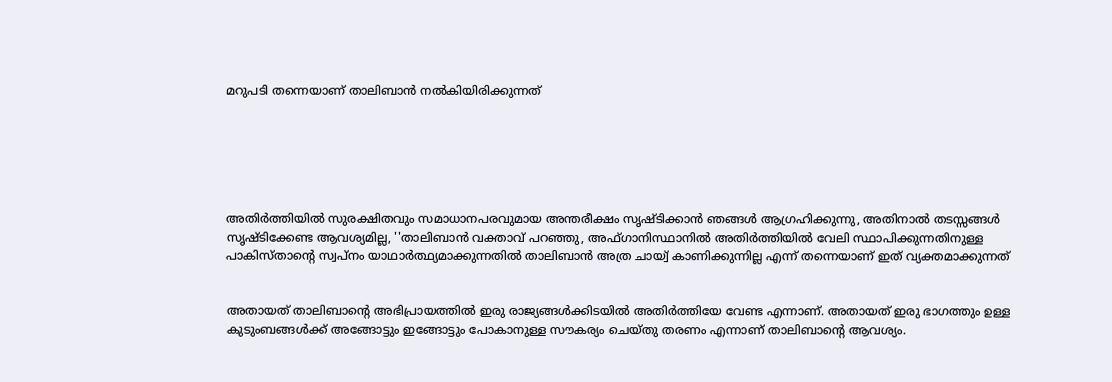മറുപടി തന്നെയാണ് താലിബാന്‍ നല്‍കിയിരിക്കുന്നത്






അതിര്‍ത്തിയില്‍ സുരക്ഷിതവും സമാധാനപരവുമായ അന്തരീക്ഷം സൃഷ്ടിക്കാന്‍ ഞങ്ങള്‍ ആഗ്രഹിക്കുന്നു, അതിനാല്‍ തടസ്സങ്ങള്‍ സൃഷ്ടിക്കേണ്ട ആവശ്യമില്ല, ''താലിബാന്‍ വക്താവ് പറഞ്ഞു, അഫ്ഗാനിസ്ഥാനില്‍ അതിര്‍ത്തിയില്‍ വേലി സ്ഥാപിക്കുന്നതിനുള്ള പാകിസ്താന്റെ സ്വപ്നം യാഥാര്‍ത്ഥ്യമാക്കുന്നതില്‍ താലിബാന്‍ അത്ര ചായ്വ് കാണിക്കുന്നില്ല എന്ന് തന്നെയാണ് ഇത് വ്യക്തമാക്കുന്നത്


അതായത് താലിബാന്റെ അഭിപ്രായത്തില്‍ ഇരു രാജ്യങ്ങള്‍ക്കിടയില്‍ അതിര്‍ത്തിയേ വേണ്ട എന്നാണ്. അതായത് ഇരു ഭാഗത്തും ഉള്ള കുടുംബങ്ങള്‍ക്ക് അങ്ങോട്ടും ഇങ്ങോട്ടും പോകാനുള്ള സൗകര്യം ചെയ്തു തരണം എന്നാണ് താലിബാന്റെ ആവശ്യം.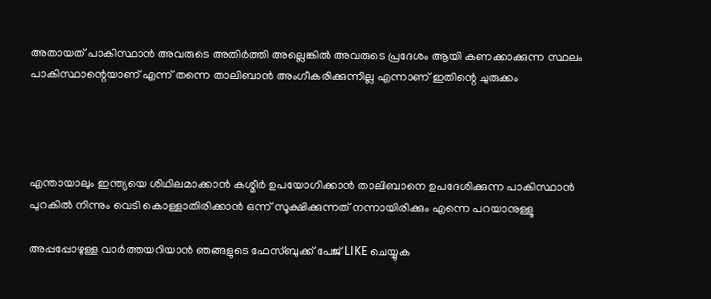അതായത് പാകിസ്ഥാന്‍ അവരുടെ അതിര്‍ത്തി അല്ലെങ്കില്‍ അവരുടെ പ്രദേശം ആയി കണക്കാക്കുന്ന സ്ഥലം പാകിസ്ഥാന്റെയാണ് എന്ന് തന്നെ താലിബാന്‍ അംഗീകരിക്കുന്നില്ല എന്നാണ് ഇതിന്റെ ചുരുക്കം




എന്തായാലും ഇന്ത്യയെ ശിഥിലമാക്കാന്‍ കശ്മീര്‍ ഉപയോഗിക്കാന്‍ താലിബാനെ ഉപദേശിക്കുന്ന പാകിസ്ഥാന്‍ പുറകില്‍ നിന്നും വെടി കൊള്ളാതിരിക്കാന്‍ ഒന്ന് സൂക്ഷിക്കുന്നത് നന്നായിരിക്കും എന്നെ പറയാനുള്ളൂ

അപ്പപ്പോഴുള്ള വാര്‍ത്തയറിയാന്‍ ഞങ്ങളുടെ ഫേസ്‌ബുക്ക്‌ പേജ് LIKE ചെയ്യുക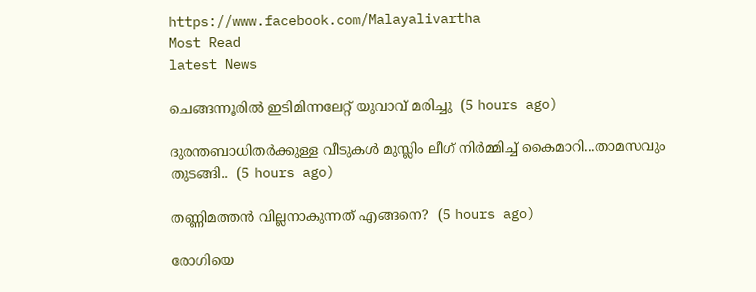https://www.facebook.com/Malayalivartha
Most Read
latest News

ചെങ്ങന്നൂരിൽ ഇടിമിന്നലേറ്റ് യുവാവ് മരിച്ചു  (5 hours ago)

ദുരന്തബാധിതര്‍ക്കുള്ള വീടുകള്‍ മുസ്ലിം ലീഗ് നിര്‍മ്മിച്ച് കൈമാറി...താമസവും തുടങ്ങി..  (5 hours ago)

തണ്ണിമത്തൻ വില്ലനാകുന്നത് എങ്ങനെ?  (5 hours ago)

രോഗിയെ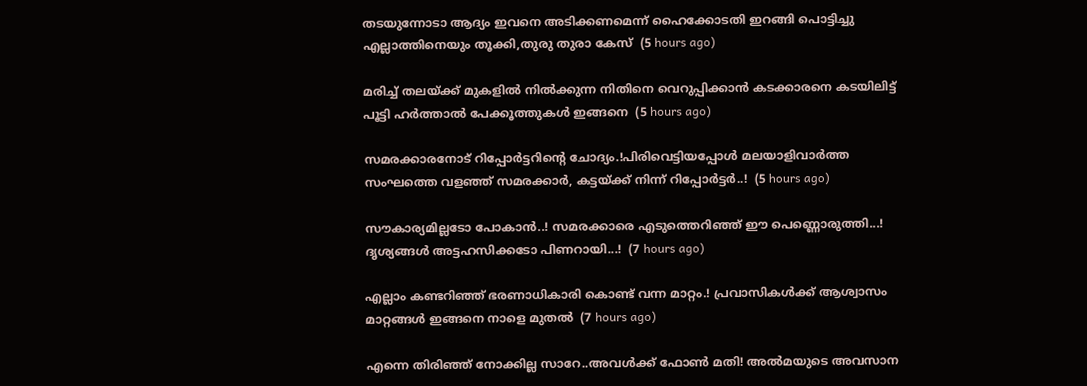തടയുന്നോടാ ആദ്യം ഇവനെ അടിക്കണമെന്ന് ഹൈക്കോടതി ഇറങ്ങി പൊട്ടിച്ചു എല്ലാത്തിനെയും തൂക്കി,തുരു തുരാ കേസ്  (5 hours ago)

മരിച്ച് തലയ്ക്ക് മുകളിൽ നിൽക്കുന്ന നിതിനെ വെറുപ്പിക്കാൻ കടക്കാരനെ കടയിലിട്ട് പൂട്ടി ഹർത്താൽ പേക്കൂത്തുകൾ ഇങ്ങനെ  (5 hours ago)

സമരക്കാരനോട് റിപ്പോർട്ടറിന്റെ ചോദ്യം.!പിരിവെട്ടിയപ്പോൾ മലയാളിവാർത്ത സംഘത്തെ വളഞ്ഞ് സമരക്കാർ, കട്ടയ്ക്ക് നിന്ന് റിപ്പോർട്ടർ..!  (5 hours ago)

സൗകാര്യമില്ലടോ പോകാന്‍..! സമരക്കാരെ എടുത്തെറിഞ്ഞ് ഈ പെണ്ണൊരുത്തി...! ദൃശ്യങ്ങൾ അട്ടഹസിക്കടോ പിണറായി...!  (7 hours ago)

എല്ലാം കണ്ടറിഞ്ഞ് ഭരണാധികാരി കൊണ്ട് വന്ന മാറ്റം.! പ്രവാസികൾക്ക് ആശ്വാസം മാറ്റങ്ങൾ ഇങ്ങനെ നാളെ മുതൽ  (7 hours ago)

എന്നെ തിരിഞ്ഞ് നോക്കില്ല സാറേ..അവൾക്ക് ഫോൺ മതി! അൽമയുടെ അവസാന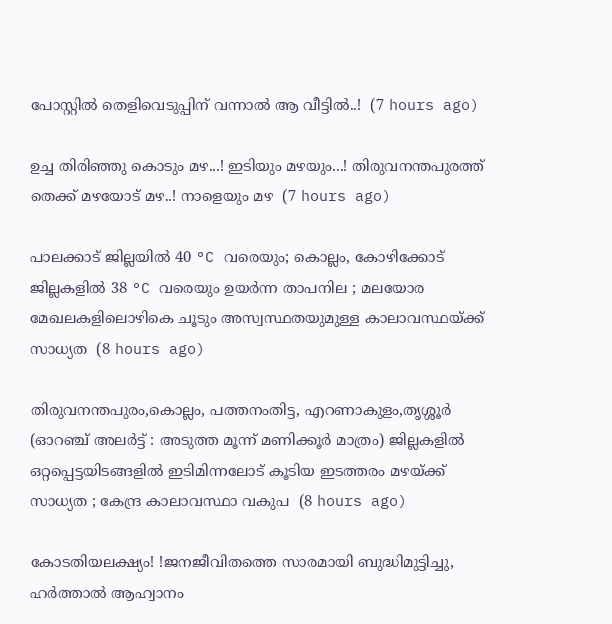പോസ്റ്റിൽ തെളിവെടുപ്പിന് വന്നാൽ ആ വീട്ടിൽ..!  (7 hours ago)

ഉച്ച തിരിഞ്ഞു കൊടും മഴ...! ഇടിയും മഴയും...! തിരുവനന്തപുരത്ത് തെക്ക് മഴയോട് മഴ..! നാളെയും മഴ  (7 hours ago)

പാലക്കാട് ജില്ലയിൽ 40 °C വരെയും; കൊല്ലം, കോഴിക്കോട് ജില്ലകളിൽ 38 °C വരെയും ഉയർന്ന താപനില ; മലയോര മേഖലകളിലൊഴികെ ചൂടും അസ്വസ്ഥതയുമുള്ള കാലാവസ്ഥയ്ക്ക് സാധ്യത  (8 hours ago)

തിരുവനന്തപുരം,കൊല്ലം, പത്തനംതിട്ട, എറണാകുളം,തൃശ്ശൂർ (ഓറഞ്ച് അലർട്ട് : അടുത്ത മൂന്ന്‌ മണിക്കൂർ മാത്രം) ജില്ലകളിൽ ഒറ്റപ്പെട്ടയിടങ്ങളിൽ ഇടിമിന്നലോട് കൂടിയ ഇടത്തരം മഴയ്ക്ക് സാധ്യത ; കേന്ദ്ര കാലാവസ്ഥാ വകുപ  (8 hours ago)

കോടതിയലക്ഷ്യം! !ജനജീവിതത്തെ സാരമായി ബുദ്ധിമുട്ടിച്ചു, ഹർത്താൽ ആഹ്വാനം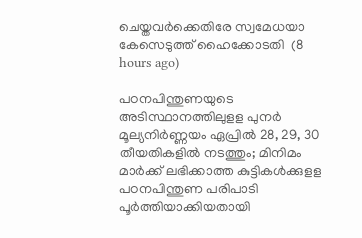ചെയ്തവർക്കെതിരേ സ്വമേധയാ കേസെടുത്ത് ഹൈക്കോടതി  (8 hours ago)

പഠനപിന്തുണയുടെ അടിസ്ഥാനത്തിലുളള പുനർ മൂല്യനിർണ്ണയം ഏപ്രിൽ 28, 29, 30 തീയതികളിൽ നടത്തും; മിനിമം മാർക്ക് ലഭിക്കാത്ത കുട്ടികൾക്കുളള പഠനപിന്തുണ പരിപാടി പൂർത്തിയാക്കിയതായി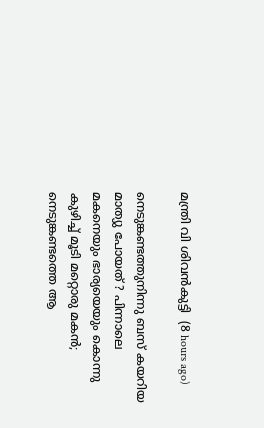മന്ത്രി വി ശിവൻകുട്ടി  (8 hours ago)

നെടുങ്കണ്ടത്തുനിന്നു ബസ് കയറിയ മാത്യു പോയത് ? പിന്നാലെ മകനെയും ഭാര്യയെയും കൊന്നു കുഴിച്ച് മൂടി മറ്റൊരു മകൻ; നെടുങ്കണ്ടത്തെ ആ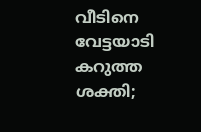വീടിനെ വേട്ടയാടി കറുത്ത ശക്തി;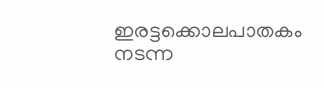ഇരട്ടക്കൊലപാതകം നടന്ന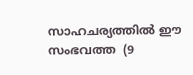സാഹചര്യത്തിൽ ഈ സംഭവത്ത  (9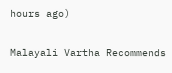hours ago)

Malayali Vartha Recommends